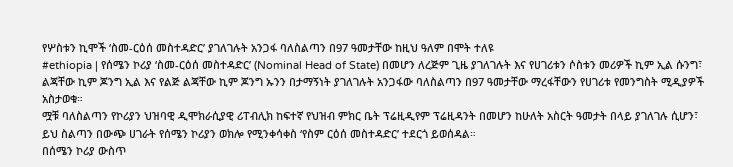የሦስቱን ኪሞች ‘ስመ-ርዕሰ መስተዳድር’ ያገለገሉት አንጋፋ ባለስልጣን በ97 ዓመታቸው ከዚህ ዓለም በሞት ተለዩ
#ethiopia | የሰሜን ኮሪያ ‘ስመ-ርዕሰ መስተዳድር’ (Nominal Head of State) በመሆን ለረጅም ጊዜ ያገለገሉት እና የሀገሪቱን ሶስቱን መሪዎች ኪም ኢል ሱንግ፣ ልጃቸው ኪም ጆንግ ኢል እና የልጅ ልጃቸው ኪም ጆንግ ኡንን በታማኝነት ያገለገሉት አንጋፋው ባለስልጣን በ97 ዓመታቸው ማረፋቸውን የሀገሪቱ የመንግስት ሚዲያዎች አስታወቁ።
ሟቹ ባለስልጣን የኮሪያን ህዝባዊ ዲሞክራሲያዊ ሪፐብሊክ ከፍተኛ የህዝብ ምክር ቤት ፕሬዚዲየም ፕሬዚዳንት በመሆን ከሁለት አስርት ዓመታት በላይ ያገለገሉ ሲሆን፣ ይህ ስልጣን በውጭ ሀገራት የሰሜን ኮሪያን ወክሎ የሚንቀሳቀስ ‘የስም ርዕሰ መስተዳድር’ ተደርጎ ይወሰዳል።
በሰሜን ኮሪያ ውስጥ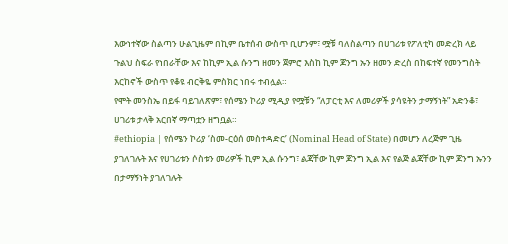እውነተኛው ስልጣን ሁልጊዜም በኪም ቤተሰብ ውስጥ ቢሆንም፣ ሟቹ ባለስልጣን በሀገሪቱ የፖለቲካ መድረክ ላይ ጉልህ ስፍራ የነበራቸው እና ከኪም ኢል ሱንግ ዘመን ጀምሮ እስከ ኪም ጆንግ ኡን ዘመን ድረስ በከፍተኛ የመንግስት እርከኖች ውስጥ የቆዩ ብርቅዬ ምስክር ነበሩ ተብሏል።
የሞት መንስኤ በይፋ ባይገለጽም፣ የሰሜን ኮሪያ ሚዲያ የሟቹን “ለፓርቲ እና ለመሪዎች ያሳዩትን ታማኝነት” አድንቆ፣ ሀገሪቱ ታላቅ አርበኛ ማጣቷን ዘግቧል።
#ethiopia | የሰሜን ኮሪያ ‘ስመ-ርዕሰ መስተዳድር’ (Nominal Head of State) በመሆን ለረጅም ጊዜ ያገለገሉት እና የሀገሪቱን ሶስቱን መሪዎች ኪም ኢል ሱንግ፣ ልጃቸው ኪም ጆንግ ኢል እና የልጅ ልጃቸው ኪም ጆንግ ኡንን በታማኝነት ያገለገሉት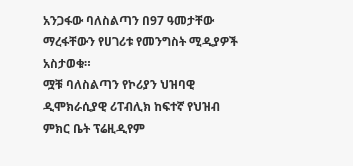አንጋፋው ባለስልጣን በ97 ዓመታቸው ማረፋቸውን የሀገሪቱ የመንግስት ሚዲያዎች አስታወቁ።
ሟቹ ባለስልጣን የኮሪያን ህዝባዊ ዲሞክራሲያዊ ሪፐብሊክ ከፍተኛ የህዝብ ምክር ቤት ፕሬዚዲየም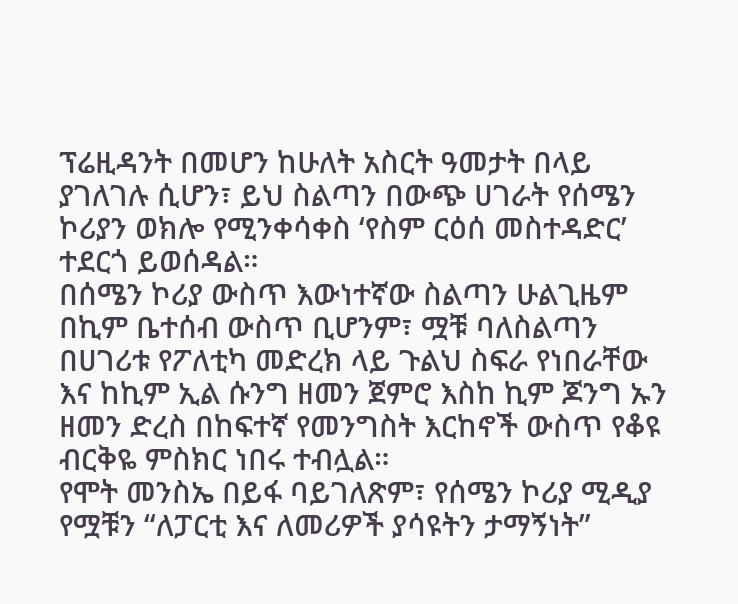ፕሬዚዳንት በመሆን ከሁለት አስርት ዓመታት በላይ ያገለገሉ ሲሆን፣ ይህ ስልጣን በውጭ ሀገራት የሰሜን ኮሪያን ወክሎ የሚንቀሳቀስ ‘የስም ርዕሰ መስተዳድር’ ተደርጎ ይወሰዳል።
በሰሜን ኮሪያ ውስጥ እውነተኛው ስልጣን ሁልጊዜም በኪም ቤተሰብ ውስጥ ቢሆንም፣ ሟቹ ባለስልጣን በሀገሪቱ የፖለቲካ መድረክ ላይ ጉልህ ስፍራ የነበራቸው እና ከኪም ኢል ሱንግ ዘመን ጀምሮ እስከ ኪም ጆንግ ኡን ዘመን ድረስ በከፍተኛ የመንግስት እርከኖች ውስጥ የቆዩ ብርቅዬ ምስክር ነበሩ ተብሏል።
የሞት መንስኤ በይፋ ባይገለጽም፣ የሰሜን ኮሪያ ሚዲያ የሟቹን “ለፓርቲ እና ለመሪዎች ያሳዩትን ታማኝነት”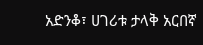አድንቆ፣ ሀገሪቱ ታላቅ አርበኛ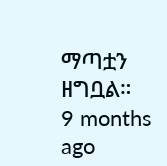ማጣቷን ዘግቧል።
9 months ago